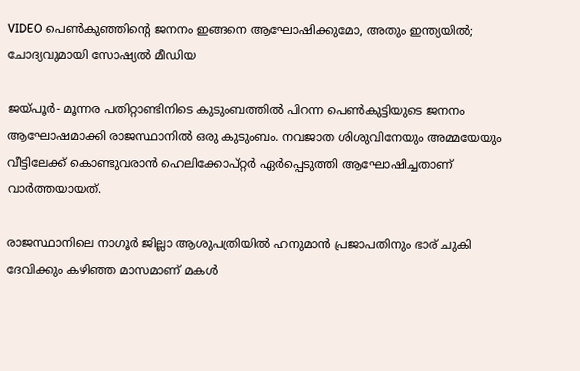VIDEO പെണ്‍കുഞ്ഞിന്റെ ജനനം ഇങ്ങനെ ആഘോഷിക്കുമോ, അതും ഇന്ത്യയില്‍; ചോദ്യവുമായി സോഷ്യല്‍ മീഡിയ

ജയ്പൂര്‍- മൂന്നര പതിറ്റാണ്ടിനിടെ കുടുംബത്തില്‍ പിറന്ന പെണ്‍കുട്ടിയുടെ ജനനം ആഘോഷമാക്കി രാജസ്ഥാനില്‍ ഒരു കുടുംബം. നവജാത ശിശുവിനേയും അമ്മയേയും വീട്ടിലേക്ക് കൊണ്ടുവരാന്‍ ഹെലിക്കോപ്റ്റര്‍ ഏര്‍പ്പെടുത്തി ആഘോഷിച്ചതാണ് വാര്‍ത്തയായത്.

രാജസ്ഥാനിലെ നാഗൂര്‍ ജില്ലാ ആശുപത്രിയില്‍ ഹനുമാന്‍ പ്രജാപതിനും ഭാര് ചുകി ദേവിക്കും കഴിഞ്ഞ മാസമാണ് മകള്‍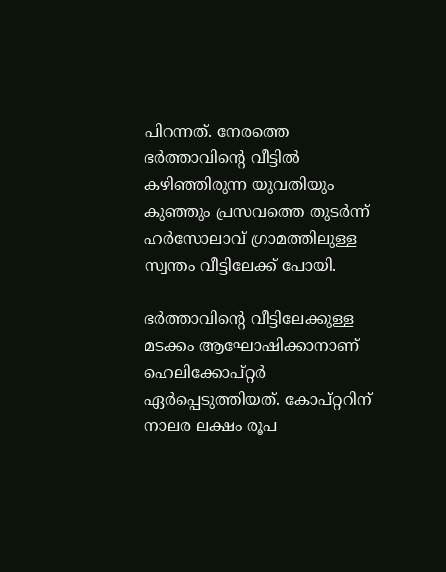പിറന്നത്. നേരത്തെ ഭര്‍ത്താവിന്റെ വീട്ടില്‍ കഴിഞ്ഞിരുന്ന യുവതിയും കുഞ്ഞും പ്രസവത്തെ തുടര്‍ന്ന് ഹര്‍സോലാവ് ഗ്രാമത്തിലുള്ള സ്വന്തം വീട്ടിലേക്ക് പോയി.

ഭര്‍ത്താവിന്റെ വീട്ടിലേക്കുള്ള മടക്കം ആഘോഷിക്കാനാണ് ഹെലിക്കോപ്റ്റര്‍ ഏര്‍പ്പെടുത്തിയത്. കോപ്റ്ററിന് നാലര ലക്ഷം രൂപ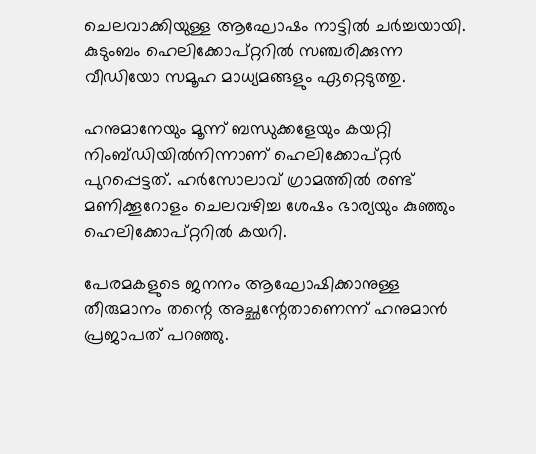ചെലവാക്കിയുള്ള ആഘോഷം നാട്ടില്‍ ചര്‍ച്ചയായി. കുടുംബം ഹെലിക്കോപ്റ്ററില്‍ സഞ്ചരിക്കുന്ന വീഡിയോ സമൂഹ മാധ്യമങ്ങളും ഏറ്റെടുത്തു.

ഹനുമാനേയും മൂന്ന് ബന്ധുക്കളേയും കയറ്റി നിംബ്ഡിയില്‍നിന്നാണ് ഹെലിക്കോപ്റ്റര്‍ പുറപ്പെട്ടത്. ഹര്‍സോലാവ് ഗ്രാമത്തില്‍ രണ്ട് മണിക്കൂറോളം ചെലവഴിച്ച ശേഷം ഭാര്യയും കുഞ്ഞും ഹെലിക്കോപ്റ്ററില്‍ കയറി.

പേരമകളുടെ ജനനം ആഘോഷിക്കാനുള്ള തീരുമാനം തന്റെ അച്ഛന്റേതാണെന്ന് ഹനുമാന്‍ പ്രജാപത് പറഞ്ഞു.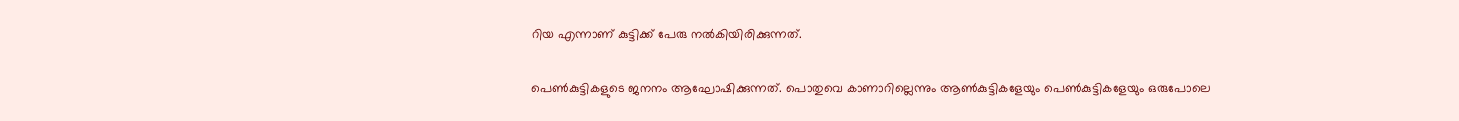റിയ എന്നാണ് കുട്ടിക്ക് പേരു നല്‍കിയിരിക്കുന്നത്.

പെണ്‍കുട്ടികളുടെ ജനനം ആഘോഷിക്കുന്നത്. പൊതുവെ കാണാറില്ലെന്നും ആണ്‍കുട്ടികളേയും പെണ്‍കുട്ടികളേയും ഒരുപോലെ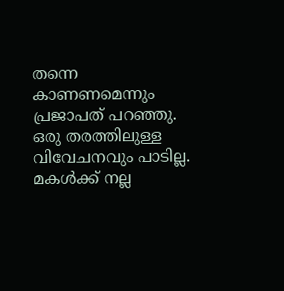തന്നെ കാണണമെന്നും പ്രജാപത് പറഞ്ഞു. ഒരു തരത്തിലുള്ള വിവേചനവും പാടില്ല. മകള്‍ക്ക് നല്ല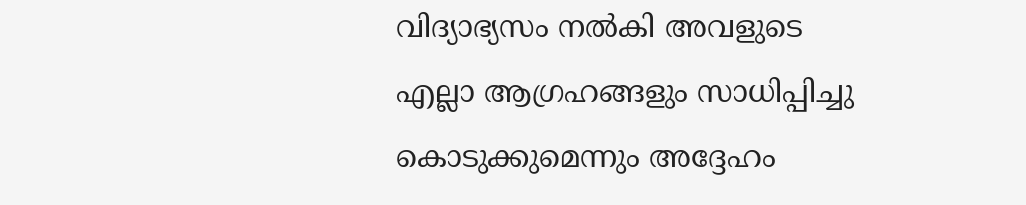വിദ്യാഭ്യസം നല്‍കി അവളുടെ എല്ലാ ആഗ്രഹങ്ങളും സാധിപ്പിച്ചു കൊടുക്കുമെന്നും അദ്ദേഹം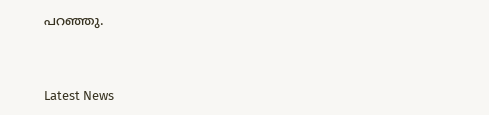പറഞ്ഞു.



Latest News